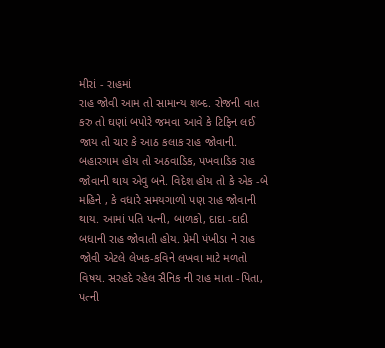મીરાં - રાહમાં
રાહ જોવી આમ તો સામાન્ય શબ્દ. રોજની વાત કરુ તો ઘણાં બપોરે જમવા આવે કે ટિફિન લઈ જાય તો ચાર કે આઠ કલાક રાહ જોવાની. બહારગામ હોય તો અઠવાડિક, પખવાડિક રાહ જોવાની થાય એવુ બને. વિદેશ હોય તો કે એક -બે મહિને , કે વધારે સમયગાળો પણ રાહ જોવાની થાય. આમાં પતિ પત્ની, બાળકો, દાદા -દાદી બધાની રાહ જોવાતી હોય. પ્રેમી પંખીડા ને રાહ જોવી એટલે લેખક-કવિને લખવા માટે મળતો વિષય. સરહદે રહેલ સૈનિક ની રાહ માતા -પિતા, પત્ની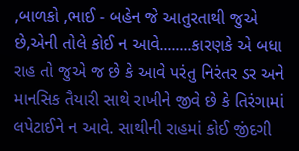,બાળકો ,ભાઈ - બહેન જે આતુરતાથી જુએ છે,એની તોલે કોઈ ન આવે........કારણકે એ બધા રાહ તો જુએ જ છે કે આવે પરંતુ નિરંતર ડર અને માનસિક તૈયારી સાથે રાખીને જીવે છે કે તિરંગામાં લપેટાઈને ન આવે. સાથીની રાહમાં કોઈ જીંદગી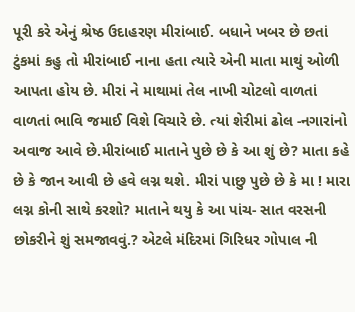પૂરી કરે એનું શ્રેષ્ઠ ઉદાહરણ મીરાંબાઈ. બધાને ખબર છે છતાં ટુંકમાં કહુ તો મીરાંબાઈ નાના હતા ત્યારે એની માતા માથું ઓળી આપતા હોય છે. મીરાં ને માથામાં તેલ નાખી ચોટલો વાળતાં વાળતાં ભાવિ જમાઈ વિશે વિચારે છે. ત્યાં શેરીમાં ઢોલ -નગારાંનો અવાજ આવે છે.મીરાંબાઈ માતાને પુછે છે કે આ શું છે? માતા કહે છે કે જાન આવી છે હવે લગ્ન થશે. મીરાં પાછુ પુછે છે કે મા ! મારા લગ્ન કોની સાથે કરશો? માતાને થયુ કે આ પાંચ- સાત વરસની છોકરીને શું સમજાવવું.? એટલે મંદિરમાં ગિરિધર ગોપાલ ની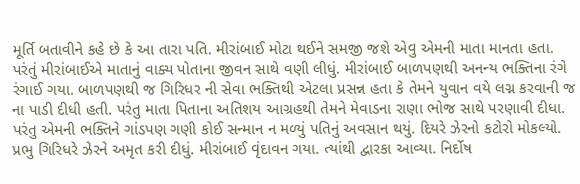મૂર્તિ બતાવીને કહે છે કે આ તારા પતિ. મીરાંબાઈ મોટા થઈને સમજી જશે એવુ એમની માતા માનતા હતા. પરંતું મીરાંબાઈએ માતાનું વાક્ય પોતાના જીવન સાથે વણી લીધું. મીરાંબાઈ બાળપણથી અનન્ય ભક્તિના રંગે રંગાઈ ગયા. બાળપણથી જ ગિરિધર ની સેવા ભક્તિથી એટલા પ્રસન્ન હતા કે તેમને યુવાન વયે લગ્ન કરવાની જ ના પાડી દીધી હતી. પરંતુ માતા પિતાના અતિશય આગ્રહથી તેમને મેવાડના રાણા ભોજ સાથે પરણાવી દીધા. પરંતુ એમની ભક્તિને ગાંડપણ ગણી કોઈ સન્માન ન મળ્યું પતિનું અવસાન થયું. દિયરે ઝેરનો કટોરો મોકલ્યો. પ્રભુ ગિરિધરે ઝેરને અમૃત કરી દીધું. મીરાંબાઈ વૃંદાવન ગયા. ત્યાંથી દ્વારકા આવ્યા. નિર્દોષ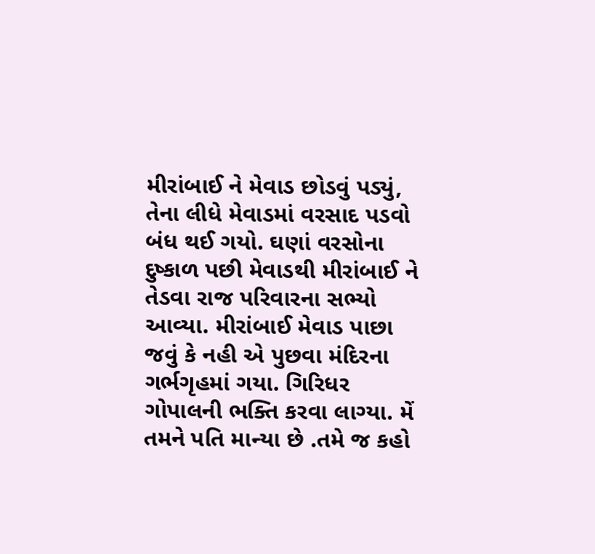મીરાંબાઈ ને મેવાડ છોડવું પડ્યું, તેના લીધે મેવાડમાં વરસાદ પડવો બંધ થઈ ગયો. ઘણાં વરસોના દુષ્કાળ પછી મેવાડથી મીરાંબાઈ ને તેડવા રાજ પરિવારના સભ્યો આવ્યા. મીરાંબાઈ મેવાડ પાછા જવું કે નહી એ પુછવા મંદિરના ગર્ભગૃહમાં ગયા. ગિરિધર ગોપાલની ભક્તિ કરવા લાગ્યા. મેં તમને પતિ માન્યા છે .તમે જ કહો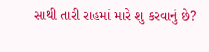સાથી તારી રાહમાં મારે શુ કરવાનું છે?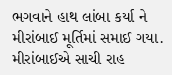ભગવાને હાથ લાંબા કર્યા ને મીરાંબાઈ મૂર્તિમાં સમાઈ ગયા. મીરાંબાઈએ સાચી રાહ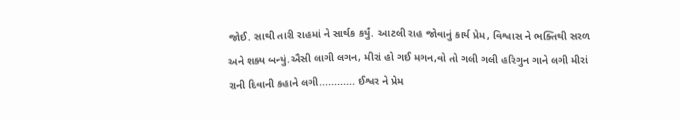જોઈ. સાથી તારી રાહમાં ને સાર્થક કર્યું. આટલી રાહ જોવાનું કાર્ય પ્રેમ, વિશ્વાસ ને ભક્તિથી સરળ અને શક્ય બન્યું.ઐસી લાગી લગન, મીરાં હો ગઈ મગન,વો તો ગલી ગલી હરિગુન ગાને લગી મીરાં રાની દિવાની કહાને લગી............ ઈશ્વર ને પ્રેમ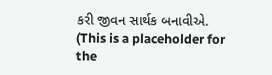કરી જીવન સાર્થક બનાવીએ.
(This is a placeholder for the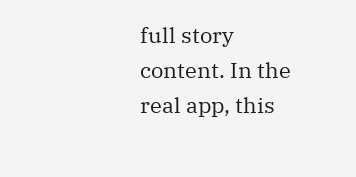full story content. In the real app, this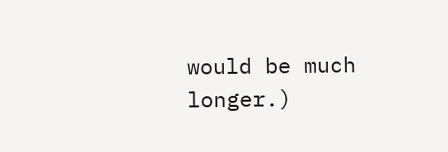would be much longer.)